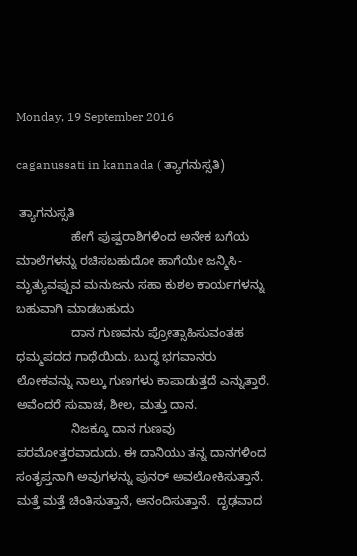Monday, 19 September 2016

caganussati in kannada ( ತ್ಯಾಗನುಸ್ಸತಿ)

 ತ್ಯಾಗನುಸ್ಸತಿ
                ಹೇಗೆ ಪುಷ್ಪರಾಶಿಗಳಿಂದ ಅನೇಕ ಬಗೆಯ ಮಾಲೆಗಳನ್ನು ರಚಿಸಬಹುದೋ ಹಾಗೆಯೇ ಜನ್ಮಿಸಿ-ಮೃತ್ಯುವಪ್ಪುವ ಮನುಜನು ಸಹಾ ಕುಶಲ ಕಾರ್ಯಗಳನ್ನು ಬಹುವಾಗಿ ಮಾಡಬಹುದು
                ದಾನ ಗುಣವನು ಪ್ರೋತ್ಸಾಹಿಸುವಂತಹ ಧಮ್ಮಪದದ ಗಾಥೆಯಿದು. ಬುದ್ಧ ಭಗವಾನರು ಲೋಕವನ್ನು ನಾಲ್ಕು ಗುಣಗಳು ಕಾಪಾಡುತ್ತದೆ ಎನ್ನುತ್ತಾರೆ. ಅವೆಂದರೆ ಸುವಾಚ, ಶೀಲ, ಮತ್ತು ದಾನ.
                ನಿಜಕ್ಕೂ ದಾನ ಗುಣವು ಪರಮೋತ್ತರವಾದುದು. ಈ ದಾನಿಯು ತನ್ನ ದಾನಗಳಿಂದ ಸಂತೃಪ್ತನಾಗಿ ಅವುಗಳನ್ನು ಪುನರ್ ಅವಲೋಕಿಸುತ್ತಾನೆ. ಮತ್ತೆ ಮತ್ತೆ ಚಿಂತಿಸುತ್ತಾನೆ, ಆನಂದಿಸುತ್ತಾನೆ.  ದೃಢವಾದ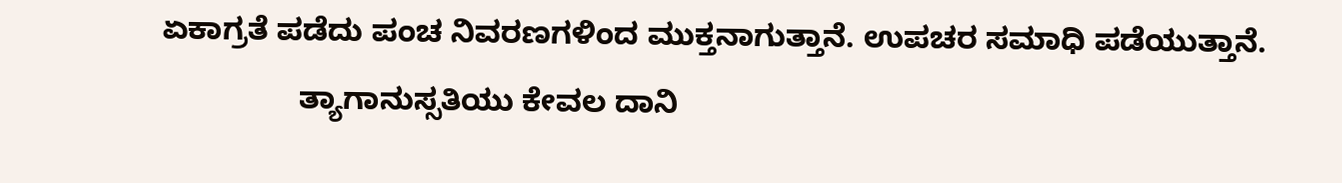ಏಕಾಗ್ರತೆ ಪಡೆದು ಪಂಚ ನಿವರಣಗಳಿಂದ ಮುಕ್ತನಾಗುತ್ತಾನೆ. ಉಪಚರ ಸಮಾಧಿ ಪಡೆಯುತ್ತಾನೆ.
                ತ್ಯಾಗಾನುಸ್ಸತಿಯು ಕೇವಲ ದಾನಿ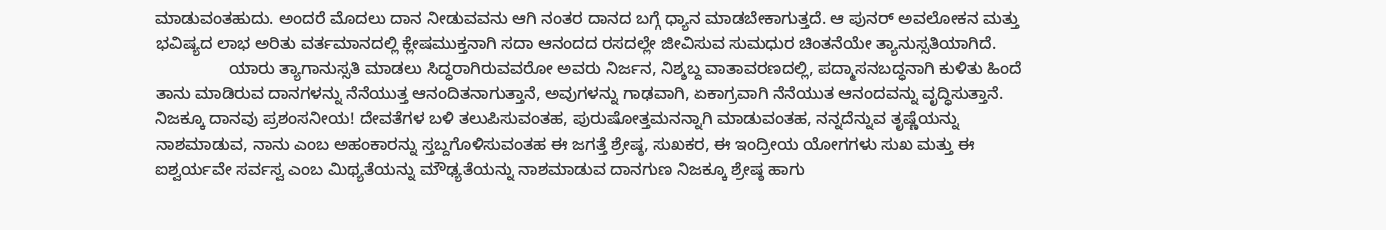ಮಾಡುವಂತಹುದು. ಅಂದರೆ ಮೊದಲು ದಾನ ನೀಡುವವನು ಆಗಿ ನಂತರ ದಾನದ ಬಗ್ಗೆ ಧ್ಯಾನ ಮಾಡಬೇಕಾಗುತ್ತದೆ. ಆ ಪುನರ್ ಅವಲೋಕನ ಮತ್ತು ಭವಿಷ್ಯದ ಲಾಭ ಅರಿತು ವರ್ತಮಾನದಲ್ಲಿ ಕ್ಲೇಷಮುಕ್ತನಾಗಿ ಸದಾ ಆನಂದದ ರಸದಲ್ಲೇ ಜೀವಿಸುವ ಸುಮಧುರ ಚಿಂತನೆಯೇ ತ್ಯಾನುಸ್ಸತಿಯಾಗಿದೆ.
                ಯಾರು ತ್ಯಾಗಾನುಸ್ಸತಿ ಮಾಡಲು ಸಿದ್ಧರಾಗಿರುವವರೋ ಅವರು ನಿರ್ಜನ, ನಿಶ್ಶಬ್ದ ವಾತಾವರಣದಲ್ಲಿ, ಪದ್ಮಾಸನಬದ್ಧನಾಗಿ ಕುಳಿತು ಹಿಂದೆ ತಾನು ಮಾಡಿರುವ ದಾನಗಳನ್ನು ನೆನೆಯುತ್ತ ಆನಂದಿತನಾಗುತ್ತಾನೆ, ಅವುಗಳನ್ನು ಗಾಢವಾಗಿ, ಏಕಾಗ್ರವಾಗಿ ನೆನೆಯುತ ಆನಂದವನ್ನು ವೃದ್ಧಿಸುತ್ತಾನೆ. ನಿಜಕ್ಕೂ ದಾನವು ಪ್ರಶಂಸನೀಯ! ದೇವತೆಗಳ ಬಳಿ ತಲುಪಿಸುವಂತಹ, ಪುರುಷೋತ್ತಮನನ್ನಾಗಿ ಮಾಡುವಂತಹ, ನನ್ನದೆನ್ನುವ ತೃಷ್ಣೆಯನ್ನು ನಾಶಮಾಡುವ, ನಾನು ಎಂಬ ಅಹಂಕಾರನ್ನು ಸ್ತಬ್ದಗೊಳಿಸುವಂತಹ ಈ ಜಗತ್ತೆ ಶ್ರೇಷ್ಠ, ಸುಖಕರ, ಈ ಇಂದ್ರೀಯ ಯೋಗಗಳು ಸುಖ ಮತ್ತು ಈ ಐಶ್ವರ್ಯವೇ ಸರ್ವಸ್ವ ಎಂಬ ಮಿಥ್ಯತೆಯನ್ನು ಮೌಢ್ಯತೆಯನ್ನು ನಾಶಮಾಡುವ ದಾನಗುಣ ನಿಜಕ್ಕೂ ಶ್ರೇಷ್ಠ ಹಾಗು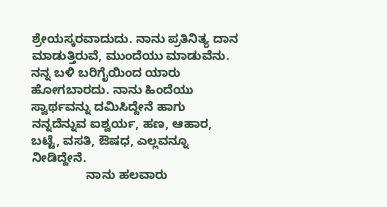ಶ್ರೇಯಸ್ಕರವಾದುದು. ನಾನು ಪ್ರತಿನಿತ್ಯ ದಾನ ಮಾಡುತ್ತಿರುವೆ, ಮುಂದೆಯು ಮಾಡುವೆನು. ನನ್ನ ಬಳಿ ಬರಿಗೈಯಿಂದ ಯಾರು ಹೋಗಬಾರದು. ನಾನು ಹಿಂದೆಯು ಸ್ವಾರ್ಥವನ್ನು ದಮಿಸಿದ್ದೇನೆ ಹಾಗು ನನ್ನದೆನ್ನುವ ಐಶ್ವರ್ಯ, ಹಣ, ಆಹಾರ, ಬಟ್ಟೆ, ವಸತಿ, ಔಷಧ, ಎಲ್ಲವನ್ನೂ ನೀಡಿದ್ದೇನೆ.
                ನಾನು ಹಲವಾರು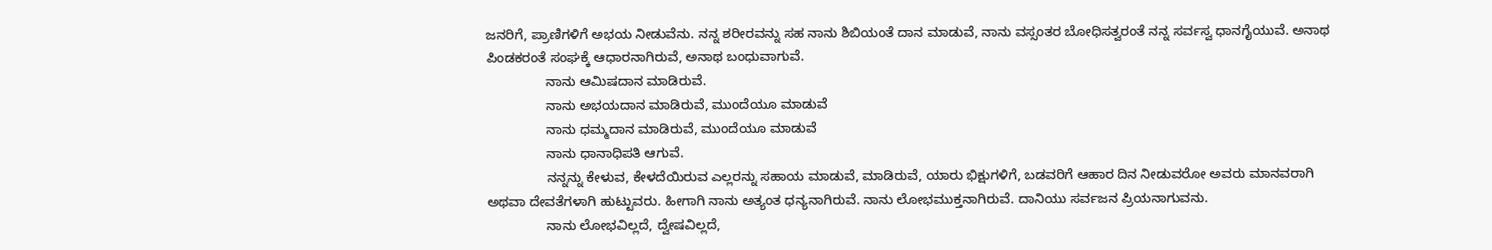ಜನರಿಗೆ, ಪ್ರಾಣಿಗಳಿಗೆ ಅಭಯ ನೀಡುವೆನು. ನನ್ನ ಶರೀರವನ್ನು ಸಹ ನಾನು ಶಿಬಿಯಂತೆ ದಾನ ಮಾಡುವೆ, ನಾನು ವಸ್ಸಂತರ ಬೋಧಿಸತ್ವರಂತೆ ನನ್ನ ಸರ್ವಸ್ವ ಧಾನಗೈಯುವೆ. ಅನಾಥ ಪಿಂಡಕರಂತೆ ಸಂಘಕ್ಕೆ ಆಧಾರನಾಗಿರುವೆ, ಅನಾಥ ಬಂಧುವಾಗುವೆ.
                ನಾನು ಆಮಿಷದಾನ ಮಾಡಿರುವೆ.
                ನಾನು ಅಭಯದಾನ ಮಾಡಿರುವೆ, ಮುಂದೆಯೂ ಮಾಡುವೆ
                ನಾನು ಧಮ್ಮದಾನ ಮಾಡಿರುವೆ, ಮುಂದೆಯೂ ಮಾಡುವೆ
                ನಾನು ಧಾನಾಧಿಪತಿ ಆಗುವೆ.
                ನನ್ನನ್ನು ಕೇಳುವ, ಕೇಳದೆಯಿರುವ ಎಲ್ಲರನ್ನು ಸಹಾಯ ಮಾಡುವೆ, ಮಾಡಿರುವೆ, ಯಾರು ಭಿಕ್ಷುಗಳಿಗೆ, ಬಡವರಿಗೆ ಆಹಾರ ದಿನ ನೀಡುವರೋ ಅವರು ಮಾನವರಾಗಿ ಅಥವಾ ದೇವತೆಗಳಾಗಿ ಹುಟ್ಟುವರು. ಹೀಗಾಗಿ ನಾನು ಅತ್ಯಂತ ಧನ್ಯನಾಗಿರುವೆ. ನಾನು ಲೋಭಮುಕ್ತನಾಗಿರುವೆ. ದಾನಿಯು ಸರ್ವಜನ ಪ್ರಿಯನಾಗುವನು.
                ನಾನು ಲೋಭವಿಲ್ಲದೆ, ದ್ವೇಷವಿಲ್ಲದೆ,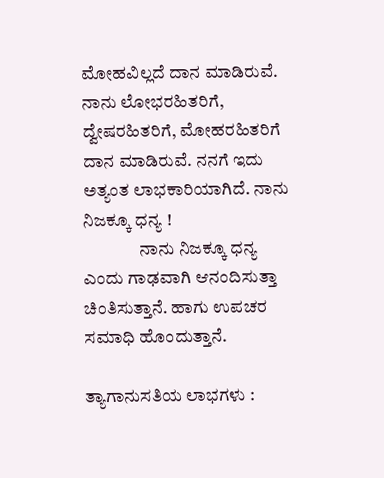ಮೋಹವಿಲ್ಲದೆ ದಾನ ಮಾಡಿರುವೆ. ನಾನು ಲೋಭರಹಿತರಿಗೆ, ದ್ವೇಷರಹಿತರಿಗೆ, ಮೋಹರಹಿತರಿಗೆ ದಾನ ಮಾಡಿರುವೆ. ನನಗೆ ಇದು ಅತ್ಯಂತ ಲಾಭಕಾರಿಯಾಗಿದೆ. ನಾನು ನಿಜಕ್ಕೂ ಧನ್ಯ !
                ನಾನು ನಿಜಕ್ಕೂ ಧನ್ಯ ಎಂದು ಗಾಢವಾಗಿ ಆನಂದಿಸುತ್ತಾ ಚಿಂತಿಸುತ್ತಾನೆ. ಹಾಗು ಉಪಚರ ಸಮಾಧಿ ಹೊಂದುತ್ತಾನೆ.

ತ್ಯಾಗಾನುಸತಿಯ ಲಾಭಗಳು :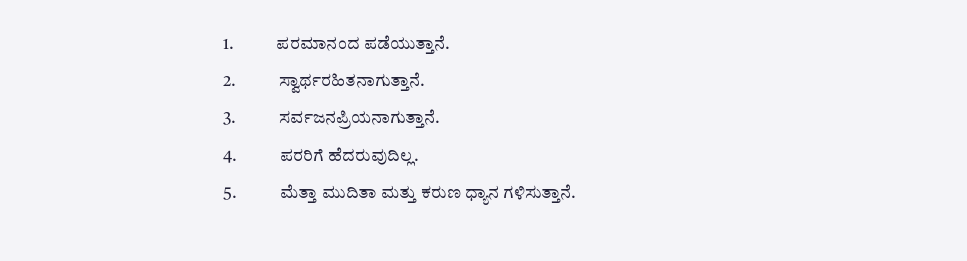1.            ಪರಮಾನಂದ ಪಡೆಯುತ್ತಾನೆ.
2.            ಸ್ವಾರ್ಥರಹಿತನಾಗುತ್ತಾನೆ.
3.            ಸರ್ವಜನಪ್ರಿಯನಾಗುತ್ತಾನೆ.
4.            ಪರರಿಗೆ ಹೆದರುವುದಿಲ್ಲ.
5.            ಮೆತ್ತಾ ಮುದಿತಾ ಮತ್ತು ಕರುಣ ಧ್ಯಾನ ಗಳಿಸುತ್ತಾನೆ.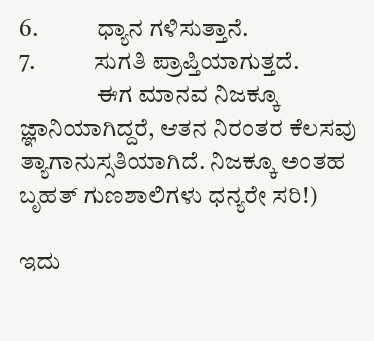6.            ಧ್ಯಾನ ಗಳಿಸುತ್ತಾನೆ.
7.            ಸುಗತಿ ಪ್ರಾಪ್ತಿಯಾಗುತ್ತದೆ.
                ಈಗ ಮಾನವ ನಿಜಕ್ಕೂ ಜ್ಞಾನಿಯಾಗಿದ್ದರೆ, ಆತನ ನಿರಂತರ ಕೆಲಸವು ತ್ಯಾಗಾನುಸ್ಸತಿಯಾಗಿದೆ. ನಿಜಕ್ಕೂ ಅಂತಹ ಬೃಹತ್ ಗುಣಶಾಲಿಗಳು ಧನ್ಯರೇ ಸರಿ!)

ಇದು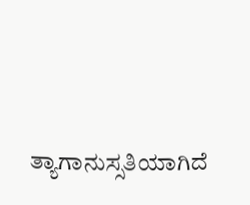ತ್ಯಾಗಾನುಸ್ಸತಿಯಾಗಿದೆ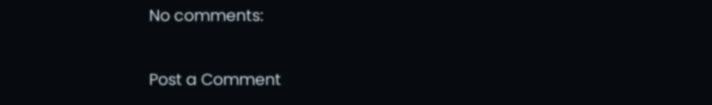No comments:

Post a Comment